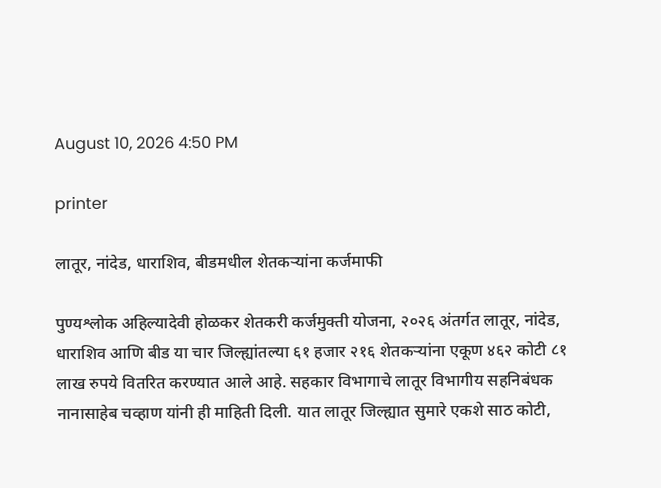August 10, 2026 4:50 PM

printer

लातूर, नांदेड, धाराशिव, बीडमधील शेतकऱ्यांना कर्जमाफी

पुण्यश्लोक अहिल्यादेवी होळकर शेतकरी कर्जमुक्ती योजना, २०२६ अंतर्गत लातूर, नांदेड, धाराशिव आणि बीड या चार जिल्ह्यांतल्या ६१ हजार २१६ शेतकऱ्यांना एकूण ४६२ कोटी ८१ लाख रुपये वितरित करण्यात आले आहे. सहकार विभागाचे लातूर विभागीय सहनिबंधक नानासाहेब चव्हाण यांनी ही माहिती दिली. यात लातूर जिल्ह्यात सुमारे एकशे साठ कोटी,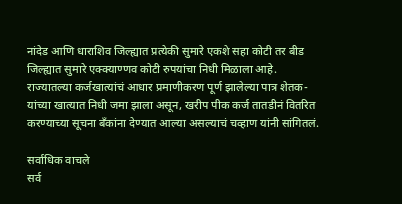नांदेड आणि धाराशिव जिल्ह्यात प्रत्येकी सुमारे एकशे सहा कोटी तर बीड जिल्ह्यात सुमारे एक्क्याण्णव कोटी रुपयांचा निधी मिळाला आहे. राज्यातल्या कर्जखात्यांचं आधार प्रमाणीकरण पूर्ण झालेल्या पात्र शेतक-यांच्या खात्यात निधी जमा झाला असून, खरीप पीक कर्ज तातडीनं वितरित करण्याच्या सूचना बँकांना देण्यात आल्या असल्याचं चव्हाण यांनी सांगितलं.

सर्वाधिक वाचले
सर्व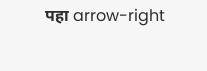पहा arrow-right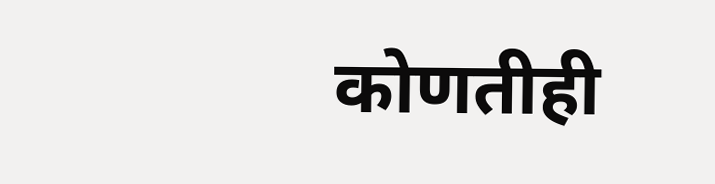कोणतीही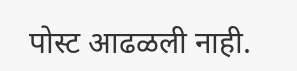पोस्ट आढळली नाही.